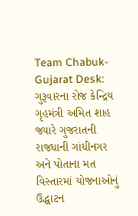Team Chabuk-Gujarat Desk: ગુરૂવારના રોજ કેન્દ્રિય ગૃહમંત્રી અમિત શાહ જ્યારે ગુજરાતની રાજધાની ગાંધીનગર અને પોતાના મત વિસ્તારમાં યોજનાઓનું ઉદ્ધાટન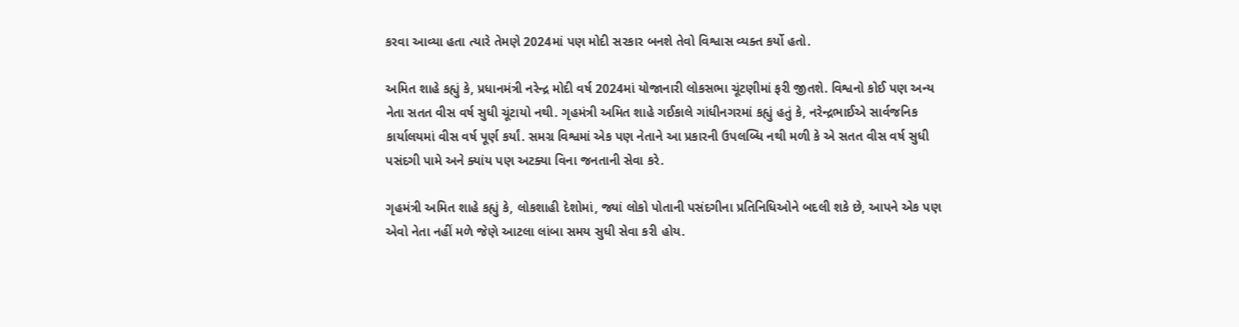કરવા આવ્યા હતા ત્યારે તેમણે 2024માં પણ મોદી સરકાર બનશે તેવો વિશ્વાસ વ્યક્ત કર્યો હતો.

અમિત શાહે કહ્યું કે, પ્રધાનમંત્રી નરેન્દ્ર મોદી વર્ષ 2024માં યોજાનારી લોકસભા ચૂંટણીમાં ફરી જીતશે. વિશ્વનો કોઈ પણ અન્ય નેતા સતત વીસ વર્ષ સુધી ચૂંટાયો નથી. ગૃહમંત્રી અમિત શાહે ગઈકાલે ગાંધીનગરમાં કહ્યું હતું કે, નરેન્દ્રભાઈએ સાર્વજનિક કાર્યાલયમાં વીસ વર્ષ પૂર્ણ કર્યાં. સમગ્ર વિશ્વમાં એક પણ નેતાને આ પ્રકારની ઉપલબ્ધિ નથી મળી કે એ સતત વીસ વર્ષ સુધી પસંદગી પામે અને ક્યાંય પણ અટક્યા વિના જનતાની સેવા કરે.

ગૃહમંત્રી અમિત શાહે કહ્યું કે, લોકશાહી દેશોમાં, જ્યાં લોકો પોતાની પસંદગીના પ્રતિનિધિઓને બદલી શકે છે, આપને એક પણ એવો નેતા નહીં મળે જેણે આટલા લાંબા સમય સુધી સેવા કરી હોય.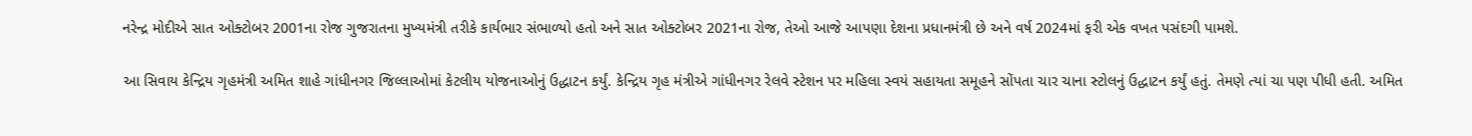નરેન્દ્ર મોદીએ સાત ઓક્ટોબર 2001ના રોજ ગુજરાતના મુખ્યમંત્રી તરીકે કાર્યભાર સંભાળ્યો હતો અને સાત ઓક્ટોબર 2021ના રોજ, તેઓ આજે આપણા દેશના પ્રધાનમંત્રી છે અને વર્ષ 2024માં ફરી એક વખત પસંદગી પામશે.

આ સિવાય કેન્દ્રિય ગૃહમંત્રી અમિત શાહે ગાંધીનગર જિલ્લાઓમાં કેટલીય યોજનાઓનું ઉદ્ધાટન કર્યું. કેન્દ્રિય ગૃહ મંત્રીએ ગાંધીનગર રેલવે સ્ટેશન પર મહિલા સ્વયં સહાયતા સમૂહને સોંપતા ચાર ચાના સ્ટોલનું ઉદ્ધાટન કર્યું હતું. તેમણે ત્યાં ચા પણ પીધી હતી. અમિત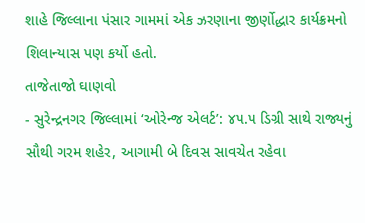શાહે જિલ્લાના પંસાર ગામમાં એક ઝરણાના જીર્ણોદ્ધાર કાર્યક્રમનો શિલાન્યાસ પણ કર્યો હતો.
તાજેતાજો ઘાણવો
- સુરેન્દ્રનગર જિલ્લામાં ‘ઓરેન્જ એલર્ટ’: ૪૫.૫ ડિગ્રી સાથે રાજ્યનું સૌથી ગરમ શહેર, આગામી બે દિવસ સાવચેત રહેવા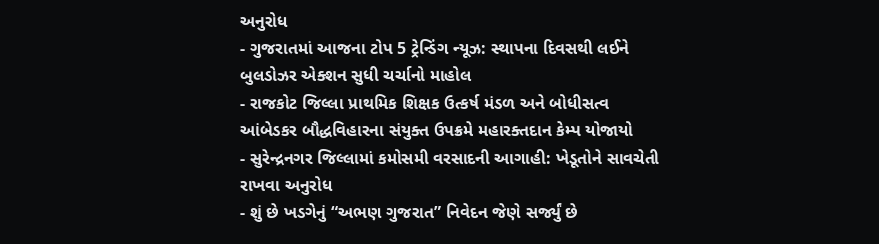અનુરોધ
- ગુજરાતમાં આજના ટોપ 5 ટ્રેન્ડિંગ ન્યૂઝ: સ્થાપના દિવસથી લઈને બુલડોઝર એક્શન સુધી ચર્ચાનો માહોલ
- રાજકોટ જિલ્લા પ્રાથમિક શિક્ષક ઉત્કર્ષ મંડળ અને બોધીસત્વ આંબેડકર બૌદ્ધવિહારના સંયુક્ત ઉપક્રમે મહારક્તદાન કેમ્પ યોજાયો
- સુરેન્દ્રનગર જિલ્લામાં કમોસમી વરસાદની આગાહી: ખેડૂતોને સાવચેતી રાખવા અનુરોધ
- શું છે ખડગેનું “અભણ ગુજરાત” નિવેદન જેણે સર્જ્યું છે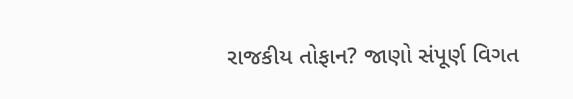રાજકીય તોફાન? જાણો સંપૂર્ણ વિગત